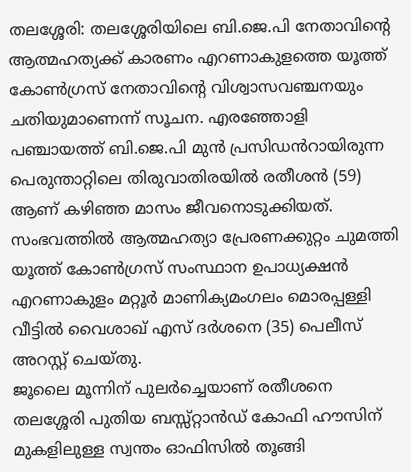തലശ്ശേരി: തലശ്ശേരിയിലെ ബി.ജെ.പി നേതാവിന്റെ ആത്മഹത്യക്ക് കാരണം എറണാകുളത്തെ യൂത്ത് കോൺഗ്രസ് നേതാവിന്റെ വിശ്വാസവഞ്ചനയും ചതിയുമാണെന്ന് സൂചന. എരഞ്ഞോളി പഞ്ചായത്ത് ബി.ജെ.പി മുൻ പ്രസിഡൻറായിരുന്ന പെരുന്താറ്റിലെ തിരുവാതിരയിൽ രതീശൻ (59) ആണ് കഴിഞ്ഞ മാസം ജീവനൊടുക്കിയത്. സംഭവത്തിൽ ആത്മഹത്യാ പ്രേരണക്കുറ്റം ചുമത്തി യൂത്ത് കോൺഗ്രസ് സംസ്ഥാന ഉപാധ്യക്ഷൻ എറണാകുളം മറ്റൂർ മാണിക്യമംഗലം മൊരപ്പള്ളി വീട്ടിൽ വൈശാഖ് എസ് ദർശനെ (35) പെലീസ് അറസ്റ്റ് ചെയ്തു.
ജൂലൈ മൂന്നിന് പുലർച്ചെയാണ് രതീശനെ തലശ്ശേരി പുതിയ ബസ്സ്റ്റാൻഡ് കോഫി ഹൗസിന് മുകളിലുള്ള സ്വന്തം ഓഫിസിൽ തൂങ്ങി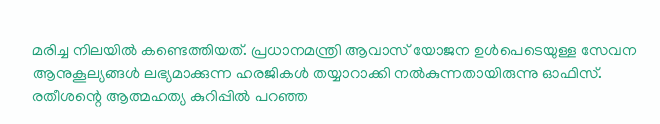മരിച്ച നിലയിൽ കണ്ടെത്തിയത്. പ്രധാനമന്ത്രി ആവാസ് യോജന ഉൾപെടെയുള്ള സേവന ആനുകൂല്യങ്ങൾ ലഭ്യമാക്കുന്ന ഹരജികൾ തയ്യാറാക്കി നൽകുന്നതായിരുന്നു ഓഫിസ്. രതീശന്റെ ആത്മഹത്യ കുറിപ്പിൽ പറഞ്ഞ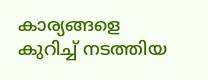കാര്യങ്ങളെ കുറിച്ച് നടത്തിയ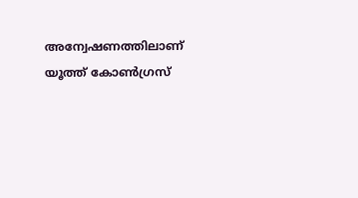അന്വേഷണത്തിലാണ് യൂത്ത് കോൺഗ്രസ്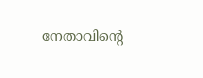നേതാവിന്റെ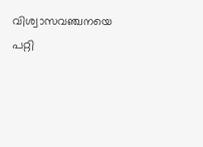വിശ്വാസവഞ്ചനയെ പറ്റി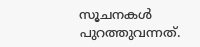സൂചനകൾ പുറത്തുവന്നത്.